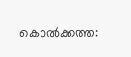കൊൽക്കത്ത: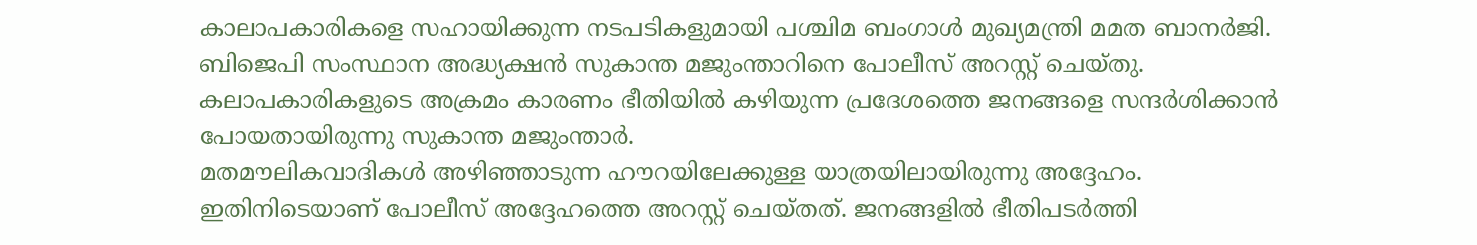കാലാപകാരികളെ സഹായിക്കുന്ന നടപടികളുമായി പശ്ചിമ ബംഗാൾ മുഖ്യമന്ത്രി മമത ബാനർജി. ബിജെപി സംസ്ഥാന അദ്ധ്യക്ഷൻ സുകാന്ത മജുംന്താറിനെ പോലീസ് അറസ്റ്റ് ചെയ്തു. കലാപകാരികളുടെ അക്രമം കാരണം ഭീതിയിൽ കഴിയുന്ന പ്രദേശത്തെ ജനങ്ങളെ സന്ദർശിക്കാൻ പോയതായിരുന്നു സുകാന്ത മജുംന്താർ.
മതമൗലികവാദികൾ അഴിഞ്ഞാടുന്ന ഹൗറയിലേക്കുള്ള യാത്രയിലായിരുന്നു അദ്ദേഹം. ഇതിനിടെയാണ് പോലീസ് അദ്ദേഹത്തെ അറസ്റ്റ് ചെയ്തത്. ജനങ്ങളിൽ ഭീതിപടർത്തി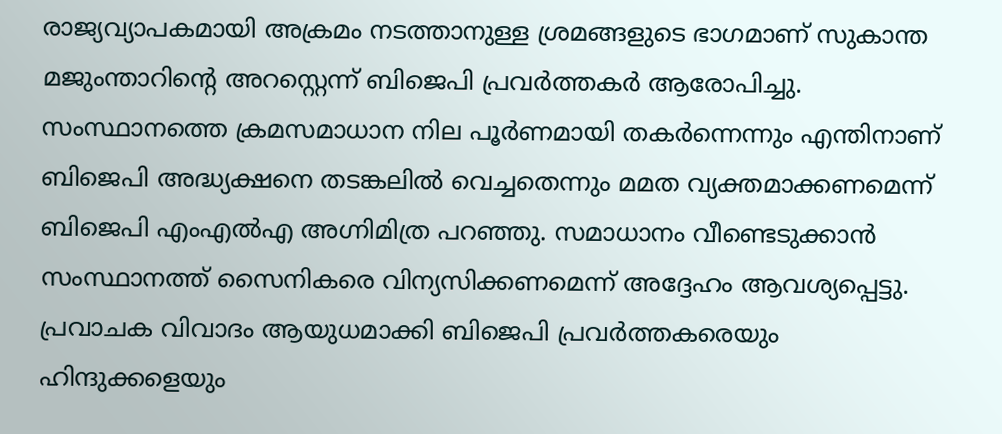രാജ്യവ്യാപകമായി അക്രമം നടത്താനുള്ള ശ്രമങ്ങളുടെ ഭാഗമാണ് സുകാന്ത മജുംന്താറിന്റെ അറസ്റ്റെന്ന് ബിജെപി പ്രവർത്തകർ ആരോപിച്ചു.
സംസ്ഥാനത്തെ ക്രമസമാധാന നില പൂർണമായി തകർന്നെന്നും എന്തിനാണ് ബിജെപി അദ്ധ്യക്ഷനെ തടങ്കലിൽ വെച്ചതെന്നും മമത വ്യക്തമാക്കണമെന്ന് ബിജെപി എംഎൽഎ അഗ്നിമിത്ര പറഞ്ഞു. സമാധാനം വീണ്ടെടുക്കാൻ സംസ്ഥാനത്ത് സൈനികരെ വിന്യസിക്കണമെന്ന് അദ്ദേഹം ആവശ്യപ്പെട്ടു.
പ്രവാചക വിവാദം ആയുധമാക്കി ബിജെപി പ്രവർത്തകരെയും ഹിന്ദുക്കളെയും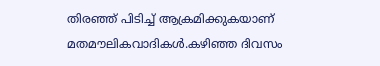തിരഞ്ഞ് പിടിച്ച് ആക്രമിക്കുകയാണ് മതമൗലികവാദികൾ.കഴിഞ്ഞ ദിവസം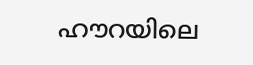ഹൗറയിലെ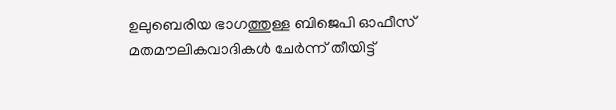ഉലുബെരിയ ഭാഗത്തുള്ള ബിജെപി ഓഫീസ് മതമൗലികവാദികൾ ചേർന്ന് തീയിട്ട്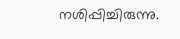നശിപ്പിച്ചിരുന്നു.